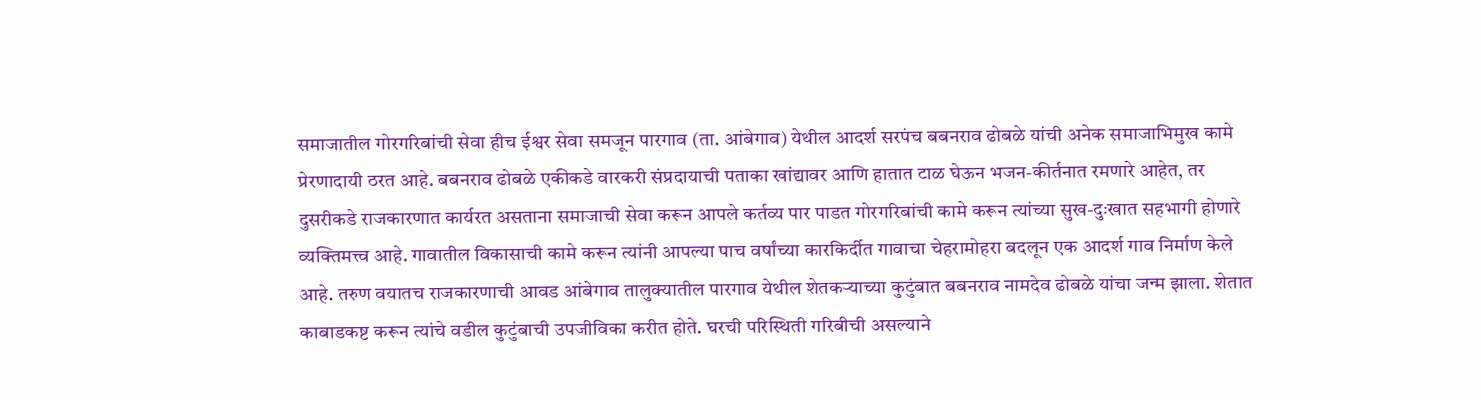समाजातील गोरगरिबांची सेवा हीच ईश्वर सेवा समजून पारगाव (ता. आंबेगाव) येथील आदर्श सरपंच बबनराव ढोबळे यांची अनेक समाजाभिमुख कामे प्रेरणादायी ठरत आहे. बबनराव ढोबळे एकीकडे वारकरी संप्रदायाची पताका खांद्यावर आणि हातात टाळ घेऊन भजन-कीर्तनात रमणारे आहेत, तर दुसरीकडे राजकारणात कार्यरत असताना समाजाची सेवा करून आपले कर्तव्य पार पाडत गोरगरिबांची कामे करून त्यांच्या सुख-दुःखात सहभागी होणारे व्यक्तिमत्त्व आहे. गावातील विकासाची कामे करून त्यांनी आपल्या पाच वर्षांच्या कारकिर्दीत गावाचा चेहरामोहरा बदलून एक आदर्श गाव निर्माण केले आहे. तरुण वयातच राजकारणाची आवड आंबेगाव तालुक्यातील पारगाव येथील शेतकऱ्याच्या कुटुंबात बबनराव नामदेव ढोबळे यांचा जन्म झाला. शेतात काबाडकष्ट करून त्यांचे वडील कुटुंबाची उपजीविका करीत होते. घरची परिस्थिती गरिबीची असल्याने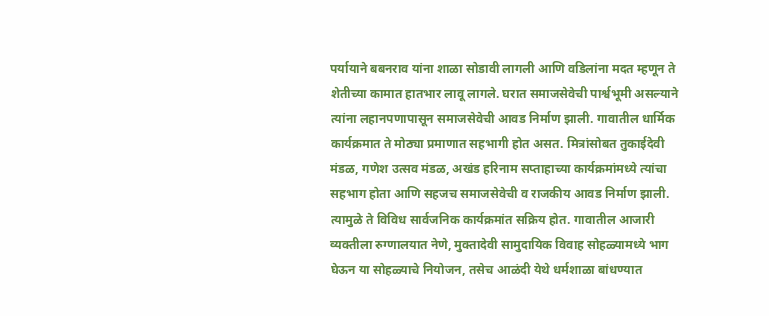पर्यायाने बबनराव यांना शाळा सोडावी लागली आणि वडिलांना मदत म्हणून ते शेतीच्या कामात हातभार लावू लागले. घरात समाजसेवेची पार्श्वभूमी असल्याने त्यांना लहानपणापासून समाजसेवेची आवड निर्माण झाली. गावातील धार्मिक कार्यक्रमात ते मोठ्या प्रमाणात सहभागी होत असत. मित्रांसोबत तुकाईदेवी मंडळ, गणेश उत्सव मंडळ, अखंड हरिनाम सप्ताहाच्या कार्यक्रमांमध्ये त्यांचा सहभाग होता आणि सहजच समाजसेवेची व राजकीय आवड निर्माण झाली. त्यामुळे ते विविध सार्वजनिक कार्यक्रमांत सक्रिय होत. गावातील आजारी व्यक्तीला रुग्णालयात नेणे, मुक्तादेवी सामुदायिक विवाह सोहळ्यामध्ये भाग घेऊन या सोहळ्याचे नियोजन, तसेच आळंदी येथे धर्मशाळा बांधण्यात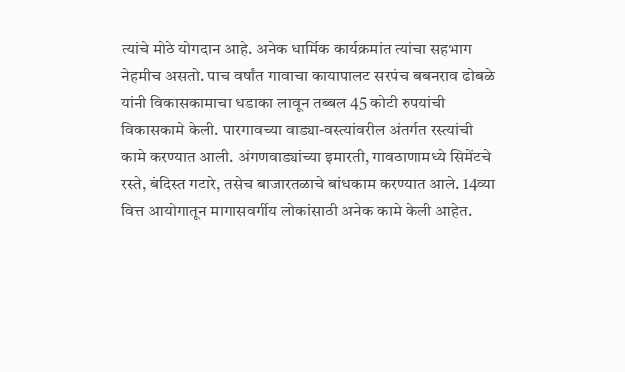त्यांचे मोठे योगदान आहे. अनेक धार्मिक कार्यक्रमांत त्यांचा सहभाग नेहमीच असतो. पाच वर्षांत गावाचा कायापालट सरपंच बबनराव ढोबळे यांनी विकासकामाचा धडाका लावून तब्बल 45 कोटी रुपयांची विकासकामे केली. पारगावच्या वाड्या-वस्त्यांवरील अंतर्गत रस्त्यांची कामे करण्यात आली. अंगणवाड्यांच्या इमारती, गावठाणामध्ये सिमेंटचे रस्ते, बंदिस्त गटारे, तसेच बाजारतळाचे बांधकाम करण्यात आले. 14व्या वित्त आयोगातून मागासवर्गीय लोकांसाठी अनेक कामे केली आहेत.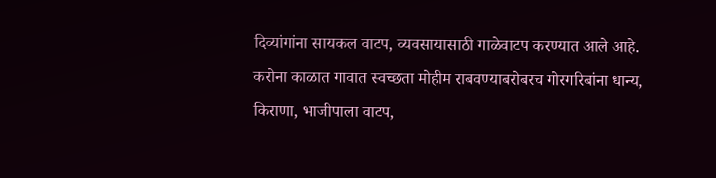दिव्यांगांना सायकल वाटप, व्यवसायासाठी गाळेवाटप करण्यात आले आहे. करोना काळात गावात स्वच्छता मोहीम राबवण्याबरोबरच गोरगरिबांना धान्य, किराणा, भाजीपाला वाटप,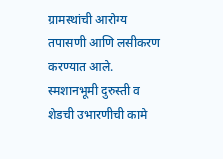ग्रामस्थांची आरोग्य तपासणी आणि लसीकरण करण्यात आले. स्मशानभूमी दुरुस्ती व शेडची उभारणीची कामे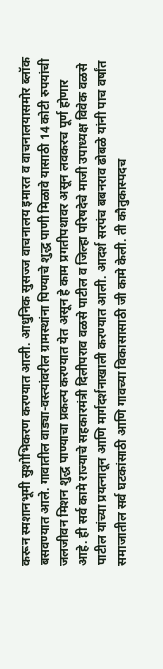करून स्मशानभूमी सुशोभिकरण करण्यात आली. आधुनिक सुसज्ज वाचनालय इमारत व वाचनालयासमोर ब्लॉक बसवण्यात आले. गावातील वाड्या-वस्त्यांवरील ग्रामस्थांना पिण्याचे शुद्ध पाणी मिळावे यासाठी 14 कोटी रुपयांची जलजीवन मिशन शुद्ध पाण्याचा प्रकल्प करण्यात येत असून हे काम प्रगतीपथावर असून लवकरच पूर्ण होणार आहे. ही सर्व कामे राज्याचे सहकारमंत्री दिलीपराव वळसे पाटील व जिल्हा परिषदेचे माजी उपाध्यक्ष विवेक वळसे पाटील यांच्या प्रयत्नातून आणि मार्गदर्शनाखाली करण्यात आली. आदर्श सरपंच बबनराव ढोबळे यांनी पाच वर्षांत समाजातील सर्व घटकांसाठी आणि गावच्या विकासासाठी जी कामे केली. ती कौतुकास्पदच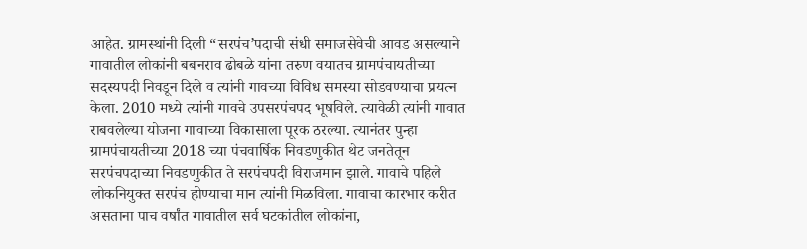आहेत. ग्रामस्थांनी दिली “सरपंच’पदाची संधी समाजसेवेची आवड असल्याने गावातील लोकांनी बबनराव ढोबळे यांना तरुण वयातच ग्रामपंचायतीच्या सदस्यपदी निवडून दिले व त्यांनी गावच्या विविध समस्या सोडवण्याचा प्रयत्न केला. 2010 मध्ये त्यांनी गावचे उपसरपंचपद भूषविले. त्यावेळी त्यांनी गावात राबवलेल्या योजना गावाच्या विकासाला पूरक ठरल्या. त्यानंतर पुन्हा ग्रामपंचायतीच्या 2018 च्या पंचवार्षिक निवडणुकीत थेट जनतेतून सरपंचपदाच्या निवडणुकीत ते सरपंचपदी विराजमान झाले. गावाचे पहिले लोकनियुक्त सरपंच होण्याचा मान त्यांनी मिळविला. गावाचा कारभार करीत असताना पाच वर्षांत गावातील सर्व घटकांतील लोकांना,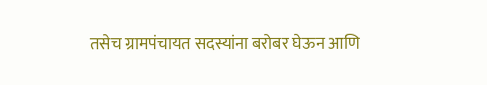तसेच ग्रामपंचायत सदस्यांना बरोबर घेऊन आणि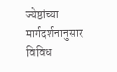ज्येष्ठांच्या मार्गदर्शनानुसार विविध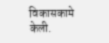विकासकामे केली.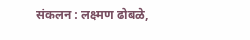संकलन : लक्ष्मण ढोबळे,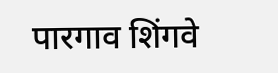पारगाव शिंगवे